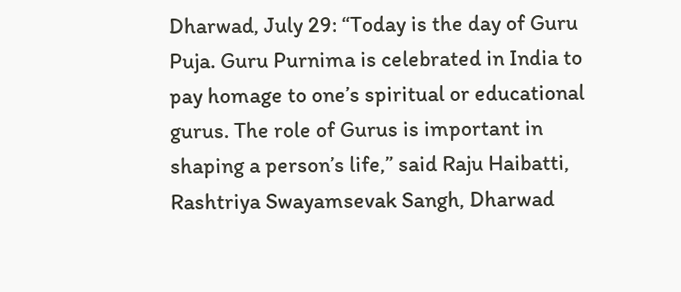Dharwad, July 29: “Today is the day of Guru Puja. Guru Purnima is celebrated in India to pay homage to one’s spiritual or educational gurus. The role of Gurus is important in shaping a person’s life,” said Raju Haibatti, Rashtriya Swayamsevak Sangh, Dharwad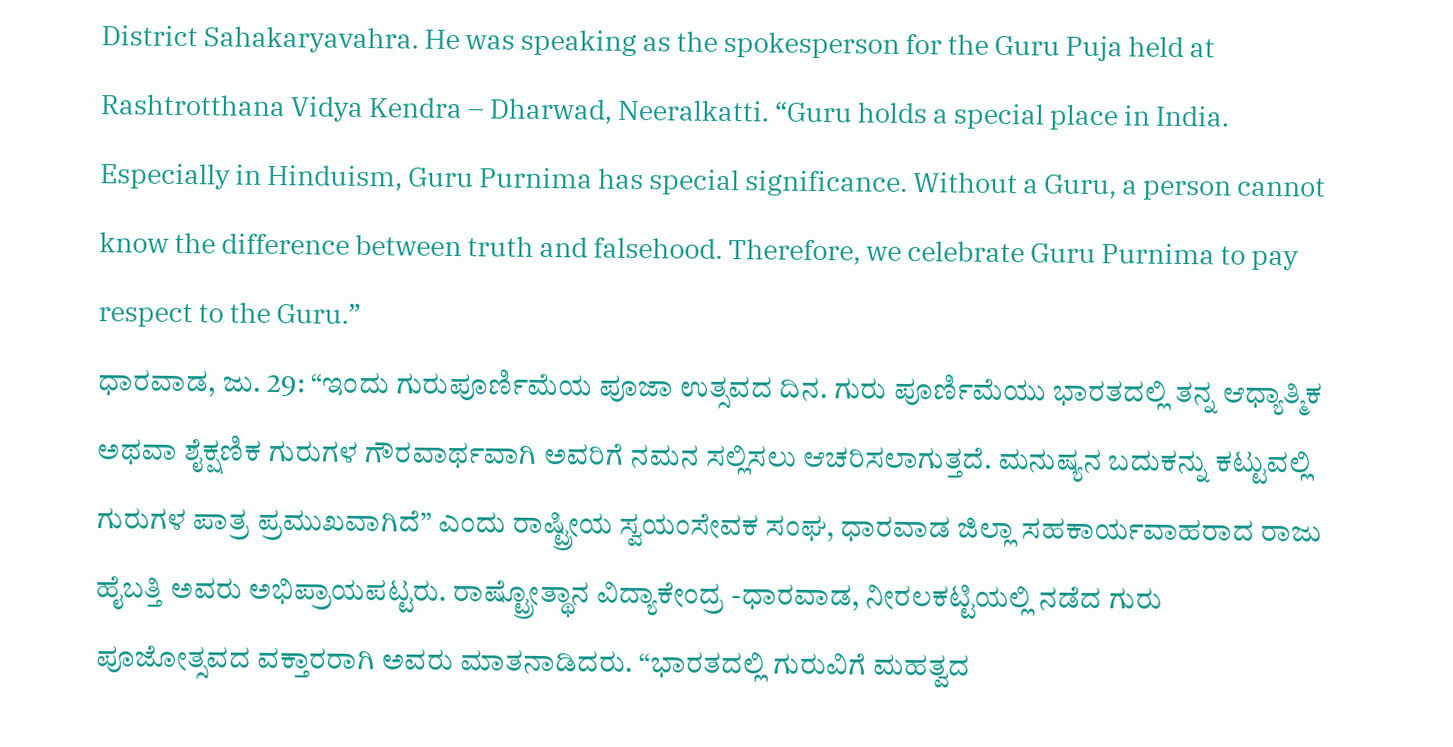District Sahakaryavahra. He was speaking as the spokesperson for the Guru Puja held at Rashtrotthana Vidya Kendra – Dharwad, Neeralkatti. “Guru holds a special place in India. Especially in Hinduism, Guru Purnima has special significance. Without a Guru, a person cannot know the difference between truth and falsehood. Therefore, we celebrate Guru Purnima to pay respect to the Guru.”
ಧಾರವಾಡ, ಜು. 29: “ಇಂದು ಗುರುಪೂರ್ಣಿಮೆಯ ಪೂಜಾ ಉತ್ಸವದ ದಿನ. ಗುರು ಪೂರ್ಣಿಮೆಯು ಭಾರತದಲ್ಲಿ ತನ್ನ ಆಧ್ಯಾತ್ಮಿಕ ಅಥವಾ ಶೈಕ್ಷಣಿಕ ಗುರುಗಳ ಗೌರವಾರ್ಥವಾಗಿ ಅವರಿಗೆ ನಮನ ಸಲ್ಲಿಸಲು ಆಚರಿಸಲಾಗುತ್ತದೆ. ಮನುಷ್ಯನ ಬದುಕನ್ನು ಕಟ್ಟುವಲ್ಲಿ ಗುರುಗಳ ಪಾತ್ರ ಪ್ರಮುಖವಾಗಿದೆ” ಎಂದು ರಾಷ್ಟ್ರೀಯ ಸ್ವಯಂಸೇವಕ ಸಂಘ, ಧಾರವಾಡ ಜಿಲ್ಲಾ ಸಹಕಾರ್ಯವಾಹರಾದ ರಾಜು ಹೈಬತ್ತಿ ಅವರು ಅಭಿಪ್ರಾಯಪಟ್ಟರು. ರಾಷ್ಟ್ರೋತ್ಥಾನ ವಿದ್ಯಾಕೇಂದ್ರ -ಧಾರವಾಡ, ನೀರಲಕಟ್ಟಿಯಲ್ಲಿ ನಡೆದ ಗುರು ಪೂಜೋತ್ಸವದ ವಕ್ತಾರರಾಗಿ ಅವರು ಮಾತನಾಡಿದರು. “ಭಾರತದಲ್ಲಿ ಗುರುವಿಗೆ ಮಹತ್ವದ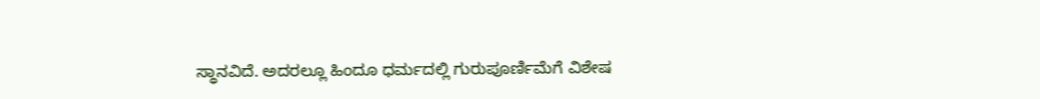ಸ್ಥಾನವಿದೆ. ಅದರಲ್ಲೂ ಹಿಂದೂ ಧರ್ಮದಲ್ಲಿ ಗುರುಪೂರ್ಣಿಮೆಗೆ ವಿಶೇಷ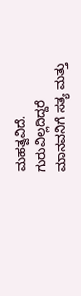ಮಹತ್ವವಿದೆ. ಗುರುವಿಲ್ಲದಿದ್ದರೆ ಮಾನವನಿಗೆ ಸತ್ಯ ಮತ್ತು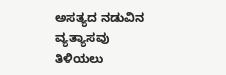ಅಸತ್ಯದ ನಡುವಿನ ವ್ಯತ್ಯಾಸವು ತಿಳಿಯಲು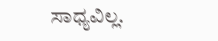ಸಾಧ್ಯವಿಲ್ಲ.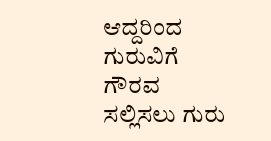ಆದ್ದರಿಂದ ಗುರುವಿಗೆ ಗೌರವ ಸಲ್ಲಿಸಲು ಗುರು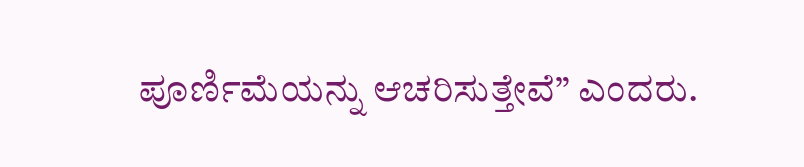ಪೂರ್ಣಿಮೆಯನ್ನು ಆಚರಿಸುತ್ತೇವೆ” ಎಂದರು.